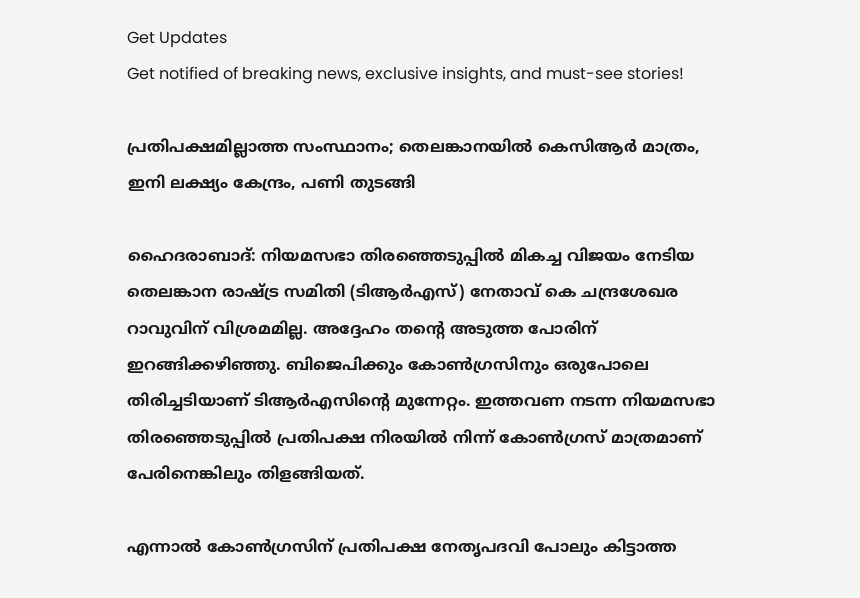Get Updates
Get notified of breaking news, exclusive insights, and must-see stories!

പ്രതിപക്ഷമില്ലാത്ത സംസ്ഥാനം; തെലങ്കാനയില്‍ കെസിആര്‍ മാത്രം, ഇനി ലക്ഷ്യം കേന്ദ്രം, പണി തുടങ്ങി

ഹൈദരാബാദ്: നിയമസഭാ തിരഞ്ഞെടുപ്പില്‍ മികച്ച വിജയം നേടിയ തെലങ്കാന രാഷ്ട്ര സമിതി (ടിആര്‍എസ്) നേതാവ് കെ ചന്ദ്രശേഖര റാവുവിന് വിശ്രമമില്ല. അദ്ദേഹം തന്റെ അടുത്ത പോരിന് ഇറങ്ങിക്കഴിഞ്ഞു. ബിജെപിക്കും കോണ്‍ഗ്രസിനും ഒരുപോലെ തിരിച്ചടിയാണ് ടിആര്‍എസിന്റെ മുന്നേറ്റം. ഇത്തവണ നടന്ന നിയമസഭാ തിരഞ്ഞെടുപ്പില്‍ പ്രതിപക്ഷ നിരയില്‍ നിന്ന് കോണ്‍ഗ്രസ് മാത്രമാണ് പേരിനെങ്കിലും തിളങ്ങിയത്.

എന്നാല്‍ കോണ്‍ഗ്രസിന് പ്രതിപക്ഷ നേതൃപദവി പോലും കിട്ടാത്ത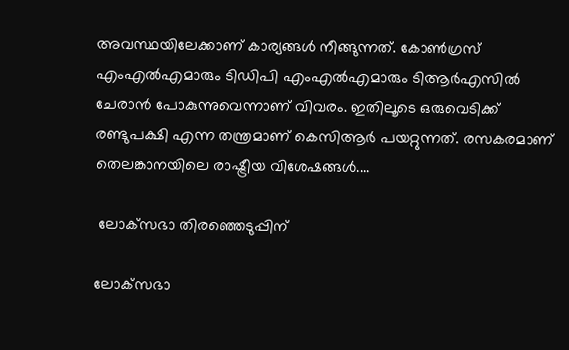അവസ്ഥയിലേക്കാണ് കാര്യങ്ങള്‍ നീങ്ങുന്നത്. കോണ്‍ഗ്രസ് എംഎല്‍എമാരും ടിഡിപി എംഎല്‍എമാരും ടിആര്‍എസില്‍ ചേരാന്‍ പോകുന്നുവെന്നാണ് വിവരം. ഇതിലൂടെ ഒരുവെടിക്ക് രണ്ടുപക്ഷി എന്ന തന്ത്രമാണ് കെസിആര്‍ പയറ്റുന്നത്. രസകരമാണ് തെലങ്കാനയിലെ രാഷ്ട്രീയ വിശേഷങ്ങള്‍....

 ലോക്‌സഭാ തിരഞ്ഞെടുപ്പിന്

ലോക്‌സഭാ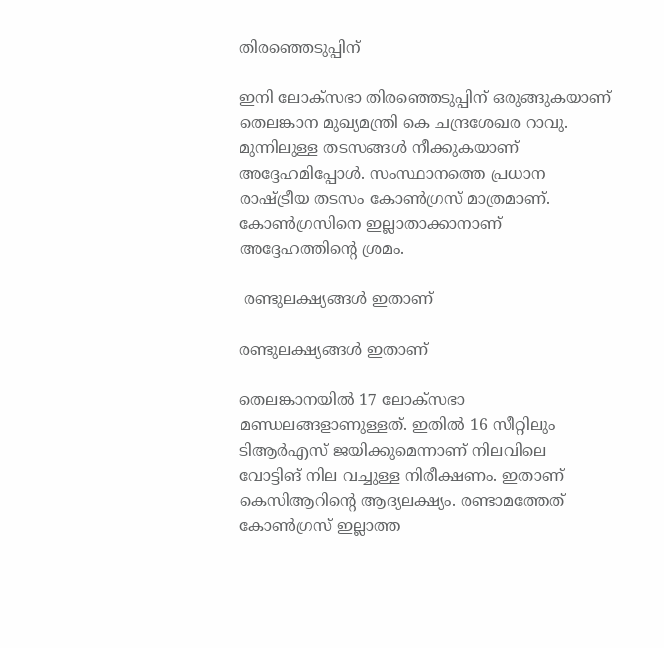തിരഞ്ഞെടുപ്പിന്

ഇനി ലോക്‌സഭാ തിരഞ്ഞെടുപ്പിന് ഒരുങ്ങുകയാണ് തെലങ്കാന മുഖ്യമന്ത്രി കെ ചന്ദ്രശേഖര റാവു. മുന്നിലുള്ള തടസങ്ങള്‍ നീക്കുകയാണ് അദ്ദേഹമിപ്പോള്‍. സംസ്ഥാനത്തെ പ്രധാന രാഷ്ട്രീയ തടസം കോണ്‍ഗ്രസ് മാത്രമാണ്. കോണ്‍ഗ്രസിനെ ഇല്ലാതാക്കാനാണ് അദ്ദേഹത്തിന്റെ ശ്രമം.

 രണ്ടുലക്ഷ്യങ്ങള്‍ ഇതാണ്

രണ്ടുലക്ഷ്യങ്ങള്‍ ഇതാണ്

തെലങ്കാനയില്‍ 17 ലോക്‌സഭാ മണ്ഡലങ്ങളാണുള്ളത്. ഇതില്‍ 16 സീറ്റിലും ടിആര്‍എസ് ജയിക്കുമെന്നാണ് നിലവിലെ വോട്ടിങ് നില വച്ചുള്ള നിരീക്ഷണം. ഇതാണ് കെസിആറിന്റെ ആദ്യലക്ഷ്യം. രണ്ടാമത്തേത് കോണ്‍ഗ്രസ് ഇല്ലാത്ത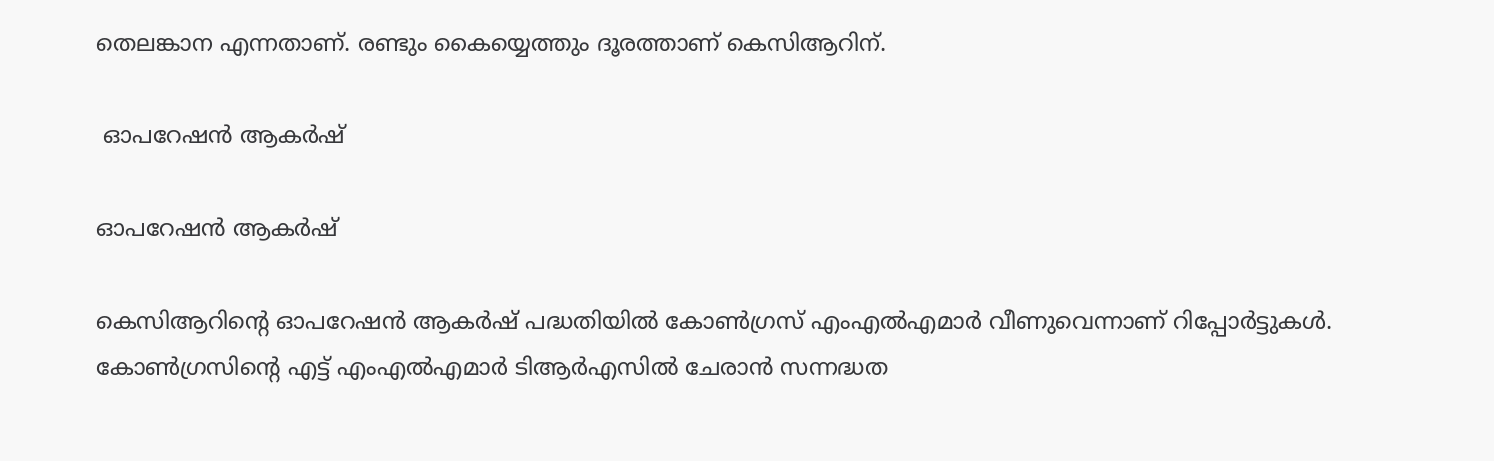തെലങ്കാന എന്നതാണ്. രണ്ടും കൈയ്യെത്തും ദൂരത്താണ് കെസിആറിന്.

 ഓപറേഷന്‍ ആകര്‍ഷ്

ഓപറേഷന്‍ ആകര്‍ഷ്

കെസിആറിന്റെ ഓപറേഷന്‍ ആകര്‍ഷ് പദ്ധതിയില്‍ കോണ്‍ഗ്രസ് എംഎല്‍എമാര്‍ വീണുവെന്നാണ് റിപ്പോര്‍ട്ടുകള്‍. കോണ്‍ഗ്രസിന്റെ എട്ട് എംഎല്‍എമാര്‍ ടിആര്‍എസില്‍ ചേരാന്‍ സന്നദ്ധത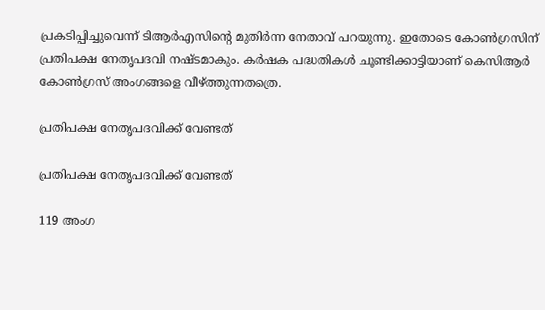പ്രകടിപ്പിച്ചുവെന്ന് ടിആര്‍എസിന്റെ മുതിര്‍ന്ന നേതാവ് പറയുന്നു. ഇതോടെ കോണ്‍ഗ്രസിന് പ്രതിപക്ഷ നേതൃപദവി നഷ്ടമാകും. കര്‍ഷക പദ്ധതികള്‍ ചൂണ്ടിക്കാട്ടിയാണ് കെസിആര്‍ കോണ്‍ഗ്രസ് അംഗങ്ങളെ വീഴ്ത്തുന്നതത്രെ.

പ്രതിപക്ഷ നേതൃപദവിക്ക് വേണ്ടത്

പ്രതിപക്ഷ നേതൃപദവിക്ക് വേണ്ടത്

119 അംഗ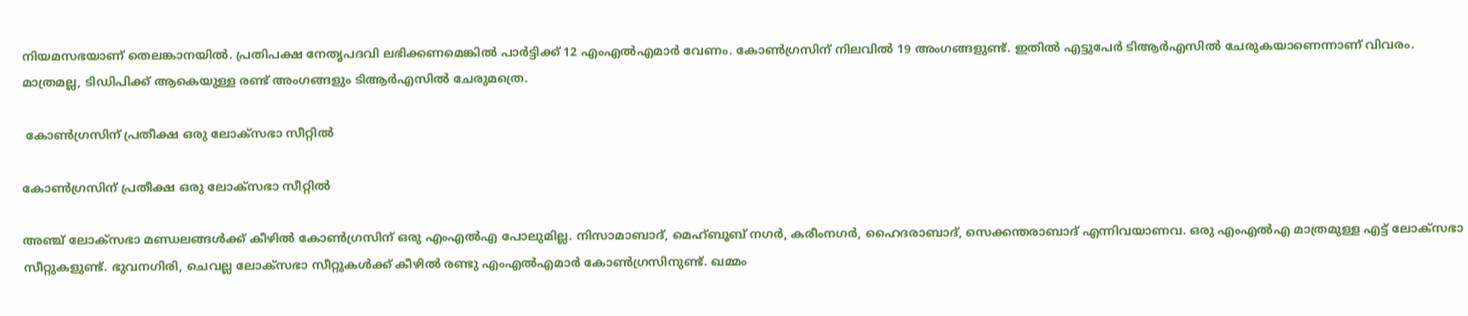നിയമസഭയാണ് തെലങ്കാനയില്‍. പ്രതിപക്ഷ നേതൃപദവി ലഭിക്കണമെങ്കില്‍ പാര്‍ട്ടിക്ക് 12 എംഎല്‍എമാര്‍ വേണം. കോണ്‍ഗ്രസിന് നിലവില്‍ 19 അംഗങ്ങളുണ്ട്. ഇതില്‍ എട്ടുപേര്‍ ടിആര്‍എസില്‍ ചേരുകയാണെന്നാണ് വിവരം. മാത്രമല്ല, ടിഡിപിക്ക് ആകെയുള്ള രണ്ട് അംഗങ്ങളും ടിആര്‍എസില്‍ ചേരുമത്രെ.

 കോണ്‍ഗ്രസിന് പ്രതീക്ഷ ഒരു ലോക്‌സഭാ സീറ്റില്‍

കോണ്‍ഗ്രസിന് പ്രതീക്ഷ ഒരു ലോക്‌സഭാ സീറ്റില്‍

അഞ്ച് ലോക്‌സഭാ മണ്ഡലങ്ങള്‍ക്ക് കീഴില്‍ കോണ്‍ഗ്രസിന് ഒരു എംഎല്‍എ പോലുമില്ല. നിസാമാബാദ്, മെഹ്ബൂബ് നഗര്‍, കരീംനഗര്‍, ഹൈദരാബാദ്, സെക്കന്തരാബാദ് എന്നിവയാണവ. ഒരു എംഎല്‍എ മാത്രമുള്ള എട്ട് ലോക്‌സഭാ സീറ്റുകളുണ്ട്. ഭുവനഗിരി, ചെവല്ല ലോക്‌സഭാ സീറ്റുകള്‍ക്ക് കീഴില്‍ രണ്ടു എംഎല്‍എമാര്‍ കോണ്‍ഗ്രസിനുണ്ട്. ഖമ്മം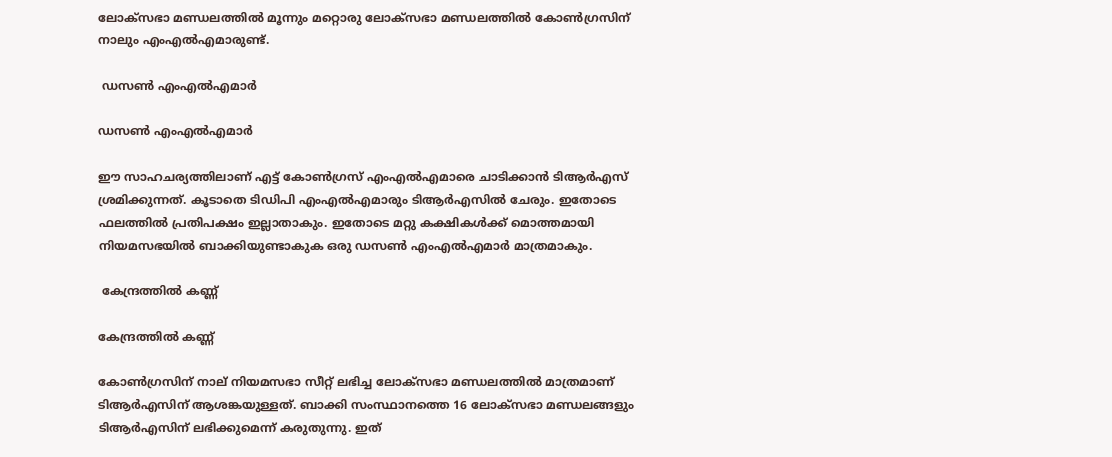ലോക്‌സഭാ മണ്ഡലത്തില്‍ മൂന്നും മറ്റൊരു ലോക്‌സഭാ മണ്ഡലത്തില്‍ കോണ്‍ഗ്രസിന് നാലും എംഎല്‍എമാരുണ്ട്.

 ഡസണ്‍ എംഎല്‍എമാര്‍

ഡസണ്‍ എംഎല്‍എമാര്‍

ഈ സാഹചര്യത്തിലാണ് എട്ട് കോണ്‍ഗ്രസ് എംഎല്‍എമാരെ ചാടിക്കാന്‍ ടിആര്‍എസ് ശ്രമിക്കുന്നത്. കൂടാതെ ടിഡിപി എംഎല്‍എമാരും ടിആര്‍എസില്‍ ചേരും. ഇതോടെ ഫലത്തില്‍ പ്രതിപക്ഷം ഇല്ലാതാകും. ഇതോടെ മറ്റു കക്ഷികള്‍ക്ക് മൊത്തമായി നിയമസഭയില്‍ ബാക്കിയുണ്ടാകുക ഒരു ഡസണ്‍ എംഎല്‍എമാര്‍ മാത്രമാകും.

 കേന്ദ്രത്തില്‍ കണ്ണ്

കേന്ദ്രത്തില്‍ കണ്ണ്

കോണ്‍ഗ്രസിന് നാല് നിയമസഭാ സീറ്റ് ലഭിച്ച ലോക്‌സഭാ മണ്ഡലത്തില്‍ മാത്രമാണ് ടിആര്‍എസിന് ആശങ്കയുള്ളത്. ബാക്കി സംസ്ഥാനത്തെ 16 ലോക്‌സഭാ മണ്ഡലങ്ങളും ടിആര്‍എസിന് ലഭിക്കുമെന്ന് കരുതുന്നു. ഇത്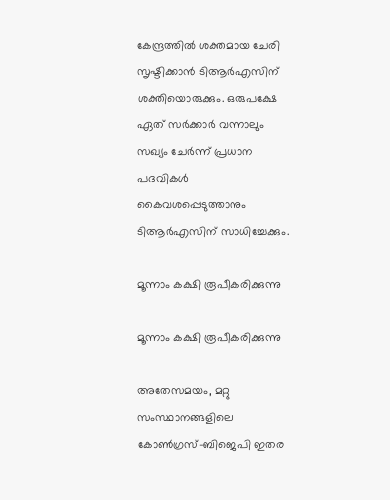കേന്ദ്രത്തില്‍ ശക്തമായ ചേരി സൃഷ്ടിക്കാന്‍ ടിആര്‍എസിന് ശക്തിയൊരുക്കും. ഒരുപക്ഷേ ഏത് സര്‍ക്കാര്‍ വന്നാലും സഖ്യം ചേര്‍ന്ന് പ്രധാന പദവികള്‍ കൈവശപ്പെടുത്താനും ടിആര്‍എസിന് സാധിച്ചേക്കും.

മൂന്നാം കക്ഷി രൂപീകരിക്കുന്നു

മൂന്നാം കക്ഷി രൂപീകരിക്കുന്നു

അതേസമയം, മറ്റു സംസ്ഥാനങ്ങളിലെ കോണ്‍ഗ്രസ്-ബിജെപി ഇതര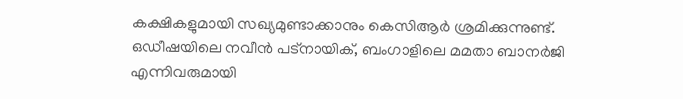കക്ഷികളുമായി സഖ്യമുണ്ടാക്കാനും കെസിആര്‍ ശ്രമിക്കുന്നുണ്ട്. ഒഡീഷയിലെ നവീന്‍ പട്‌നായിക്, ബംഗാളിലെ മമതാ ബാനര്‍ജി എന്നിവരുമായി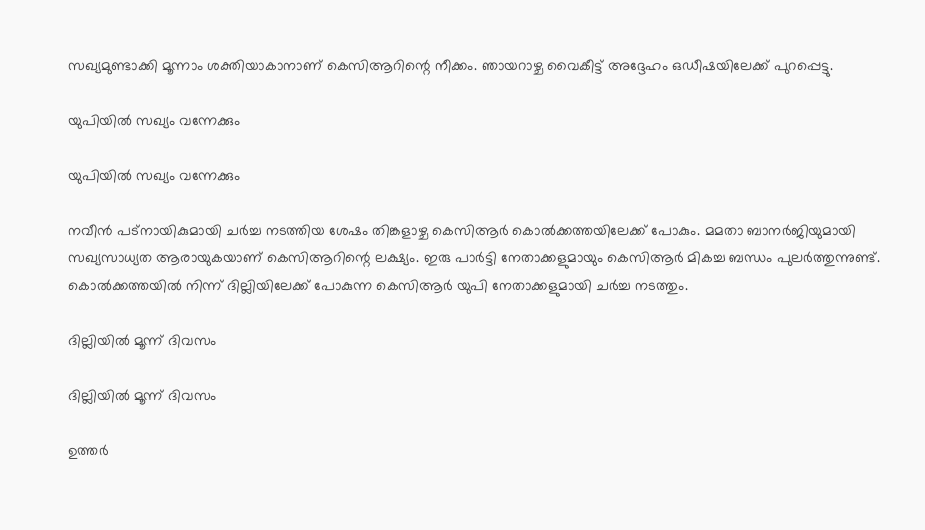സഖ്യമുണ്ടാക്കി മൂന്നാം ശക്തിയാകാനാണ് കെസിആറിന്റെ നീക്കം. ഞായറാഴ്ച വൈകീട്ട് അദ്ദേഹം ഒഡീഷയിലേക്ക് പുറപ്പെട്ടു.

യുപിയില്‍ സഖ്യം വന്നേക്കും

യുപിയില്‍ സഖ്യം വന്നേക്കും

നവീന്‍ പട്‌നായികുമായി ചര്‍ച്ച നടത്തിയ ശേഷം തിങ്കളാഴ്ച കെസിആര്‍ കൊല്‍ക്കത്തയിലേക്ക് പോകും. മമതാ ബാനര്‍ജിയുമായി സഖ്യസാധ്യത ആരായുകയാണ് കെസിആറിന്റെ ലക്ഷ്യം. ഇരു പാര്‍ട്ടി നേതാക്കളുമായും കെസിആര്‍ മികച്ച ബന്ധം പുലര്‍ത്തുന്നുണ്ട്. കൊല്‍ക്കത്തയില്‍ നിന്ന് ദില്ലിയിലേക്ക് പോകുന്ന കെസിആര്‍ യുപി നേതാക്കളുമായി ചര്‍ച്ച നടത്തും.

ദില്ലിയില്‍ മൂന്ന് ദിവസം

ദില്ലിയില്‍ മൂന്ന് ദിവസം

ഉത്തര്‍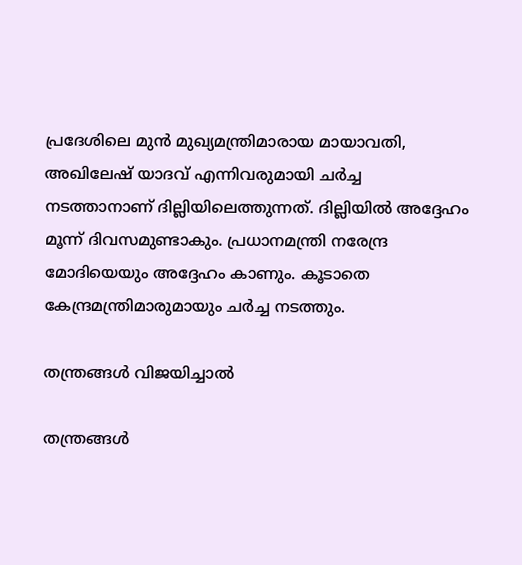പ്രദേശിലെ മുന്‍ മുഖ്യമന്ത്രിമാരായ മായാവതി, അഖിലേഷ് യാദവ് എന്നിവരുമായി ചര്‍ച്ച നടത്താനാണ് ദില്ലിയിലെത്തുന്നത്. ദില്ലിയില്‍ അദ്ദേഹം മൂന്ന് ദിവസമുണ്ടാകും. പ്രധാനമന്ത്രി നരേന്ദ്ര മോദിയെയും അദ്ദേഹം കാണും. കൂടാതെ കേന്ദ്രമന്ത്രിമാരുമായും ചര്‍ച്ച നടത്തും.

തന്ത്രങ്ങള്‍ വിജയിച്ചാല്‍

തന്ത്രങ്ങള്‍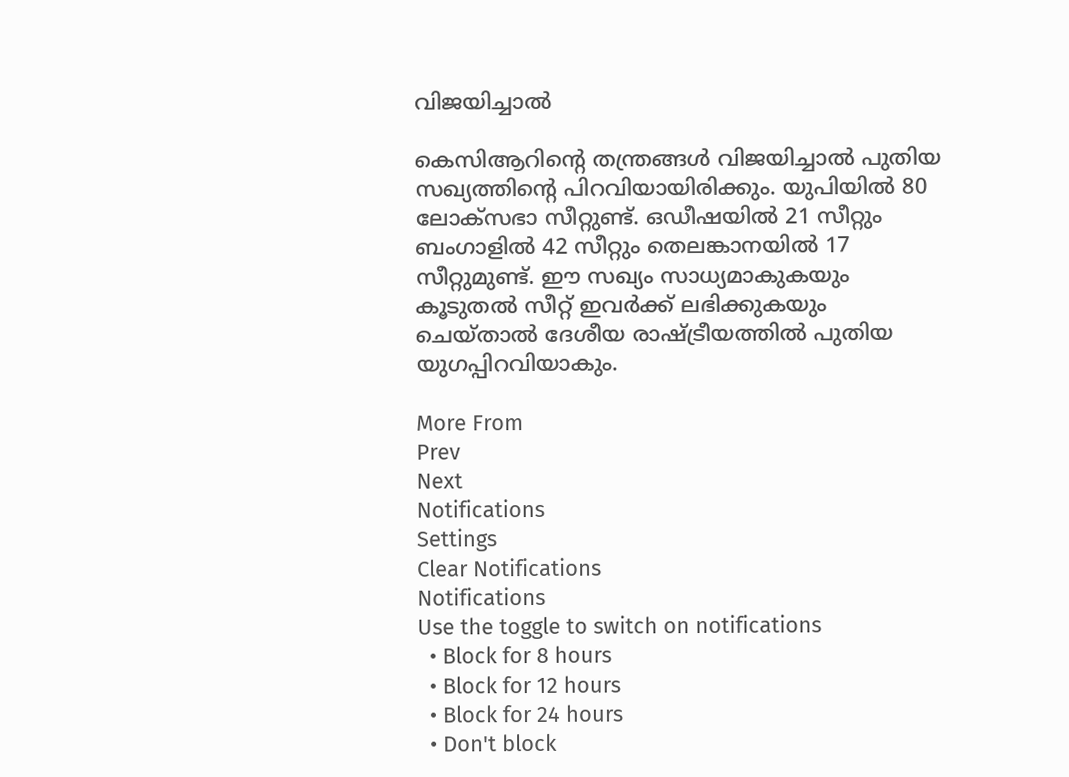വിജയിച്ചാല്‍

കെസിആറിന്റെ തന്ത്രങ്ങള്‍ വിജയിച്ചാല്‍ പുതിയ സഖ്യത്തിന്റെ പിറവിയായിരിക്കും. യുപിയില്‍ 80 ലോക്‌സഭാ സീറ്റുണ്ട്. ഒഡീഷയില്‍ 21 സീറ്റും ബംഗാളില്‍ 42 സീറ്റും തെലങ്കാനയില്‍ 17 സീറ്റുമുണ്ട്. ഈ സഖ്യം സാധ്യമാകുകയും കൂടുതല്‍ സീറ്റ് ഇവര്‍ക്ക് ലഭിക്കുകയും ചെയ്താല്‍ ദേശീയ രാഷ്ട്രീയത്തില്‍ പുതിയ യുഗപ്പിറവിയാകും.

More From
Prev
Next
Notifications
Settings
Clear Notifications
Notifications
Use the toggle to switch on notifications
  • Block for 8 hours
  • Block for 12 hours
  • Block for 24 hours
  • Don't block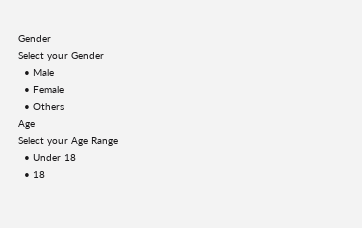Gender
Select your Gender
  • Male
  • Female
  • Others
Age
Select your Age Range
  • Under 18
  • 18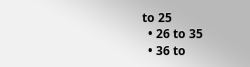to 25
  • 26 to 35
  • 36 to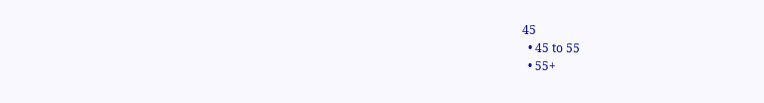45
  • 45 to 55
  • 55+